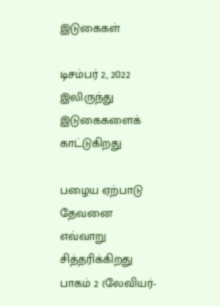இடுகைகள்

டிசம்பர் 2, 2022 இலிருந்து இடுகைகளைக் காட்டுகிறது

பழைய ஏற்பாடு தேவனை எவ்வாறு சித்தரிக்கிறது பாகம் 2 (லேவியர்-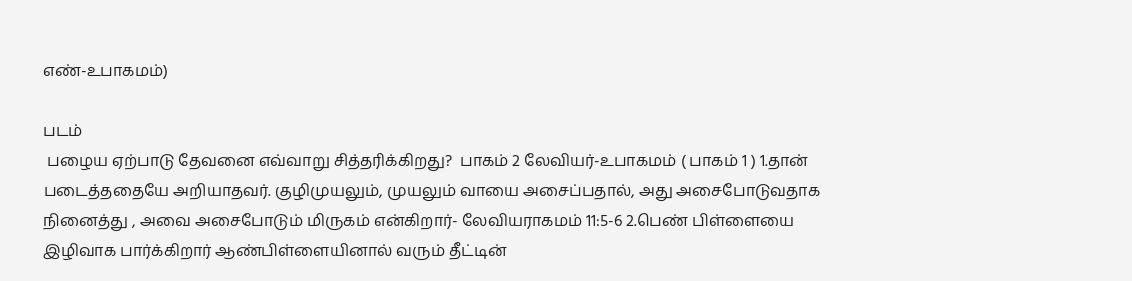எண்-உபாகமம்)

படம்
 பழைய ஏற்பாடு தேவனை எவ்வாறு சித்தரிக்கிறது?  பாகம் 2 லேவியர்-உபாகமம் ( பாகம் 1 ) 1.தான் படைத்ததையே அறியாதவர். குழிமுயலும், முயலும் வாயை அசைப்பதால், அது அசைபோடுவதாக நினைத்து , அவை அசைபோடும் மிருகம் என்கிறார்- லேவியராகமம் 11:5-6 2.பெண் பிள்ளையை இழிவாக பார்க்கிறார் ஆண்பிள்ளையினால் வரும் தீட்டின்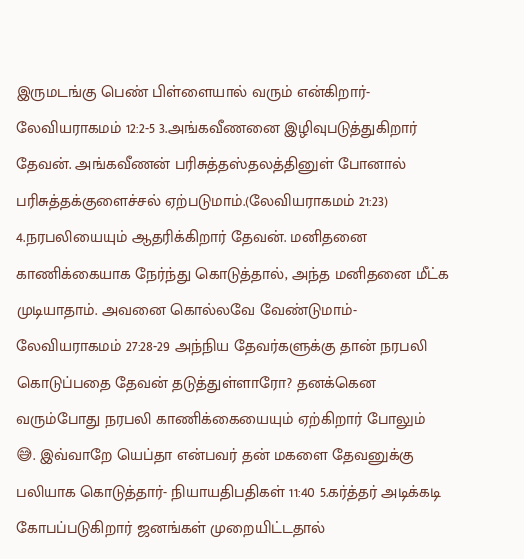இருமடங்கு பெண் பிள்ளையால் வரும் என்கிறார்-லேவியராகமம் 12:2-5 3.அங்கவீணனை இழிவுபடுத்துகிறார் தேவன். அங்கவீணன் பரிசுத்தஸ்தலத்தினுள் போனால் பரிசுத்தக்குளைச்சல் ஏற்படுமாம்.(லேவியராகமம் 21:23) 4.நரபலியையும் ஆதரிக்கிறார் தேவன். மனிதனை காணிக்கையாக நேர்ந்து கொடுத்தால், அந்த மனிதனை மீட்க முடியாதாம். அவனை கொல்லவே வேண்டுமாம்- லேவியராகமம் 27:28-29 அந்நிய தேவர்களுக்கு தான் நரபலி கொடுப்பதை தேவன் தடுத்துள்ளாரோ? தனக்கென வரும்போது நரபலி காணிக்கையையும் ஏற்கிறார் போலும் 😅. இவ்வாறே யெப்தா என்பவர் தன் மகளை தேவனுக்கு பலியாக கொடுத்தார்- நியாயதிபதிகள் 11:40 5.கர்த்தர் அடிக்கடி கோபப்படுகிறார் ஜனங்கள் முறையிட்டதால்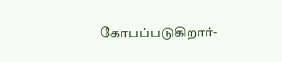கோபப்படுகிறார்-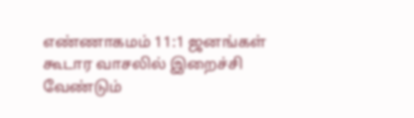எண்ணாகமம் 11:1 ஜனங்கள் கூடார வாசலில் இறைச்சி வேண்டும்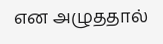என அழுததால்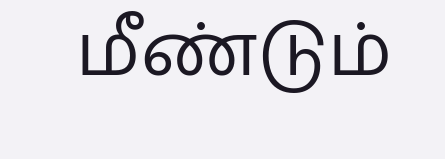மீண்டும்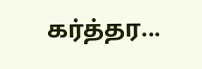கர்த்தர...